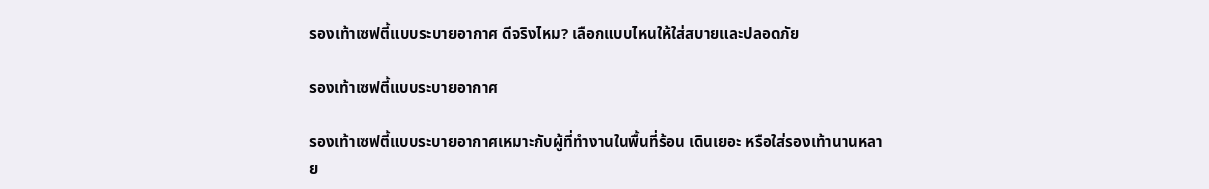รองเท้าเซฟตี้แบบระบายอากาศ ดีจริงไหม? เลือกแบบไหนให้ใส่สบายและปลอดภัย

รองเท้าเซฟตี้แบบระบายอากาศ

รองเท้าเซฟตี้แบบระบายอากาศเหมาะกับผู้ที่ทำงานในพื้นที่ร้อน เดินเยอะ หรือใส่รองเท้านานหลาย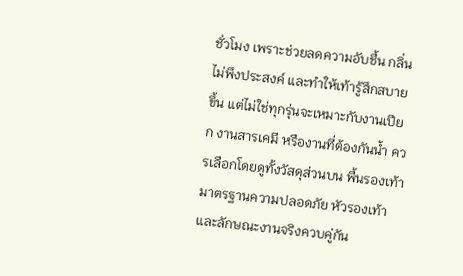ชั่วโมง เพราะช่วยลดความอับชื้น กลิ่นไม่พึงประสงค์ และทำให้เท้ารู้สึกสบายขึ้น แต่ไม่ใช่ทุกรุ่นจะเหมาะกับงานเปียก งานสารเคมี หรืองานที่ต้องกันน้ำ ควรเลือกโดยดูทั้งวัสดุส่วนบน พื้นรองเท้า มาตรฐานความปลอดภัย หัวรองเท้า และลักษณะงานจริงควบคู่กัน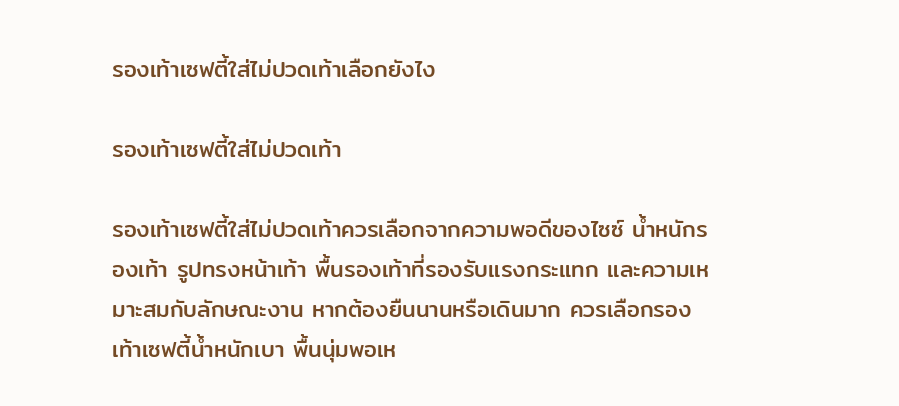รองเท้าเซฟตี้ใส่ไม่ปวดเท้าเลือกยังไง

รองเท้าเซฟตี้ใส่ไม่ปวดเท้า

รองเท้าเซฟตี้ใส่ไม่ปวดเท้าควรเลือกจากความพอดีของไซซ์ น้ำหนักรองเท้า รูปทรงหน้าเท้า พื้นรองเท้าที่รองรับแรงกระแทก และความเหมาะสมกับลักษณะงาน หากต้องยืนนานหรือเดินมาก ควรเลือกรองเท้าเซฟตี้น้ำหนักเบา พื้นนุ่มพอเห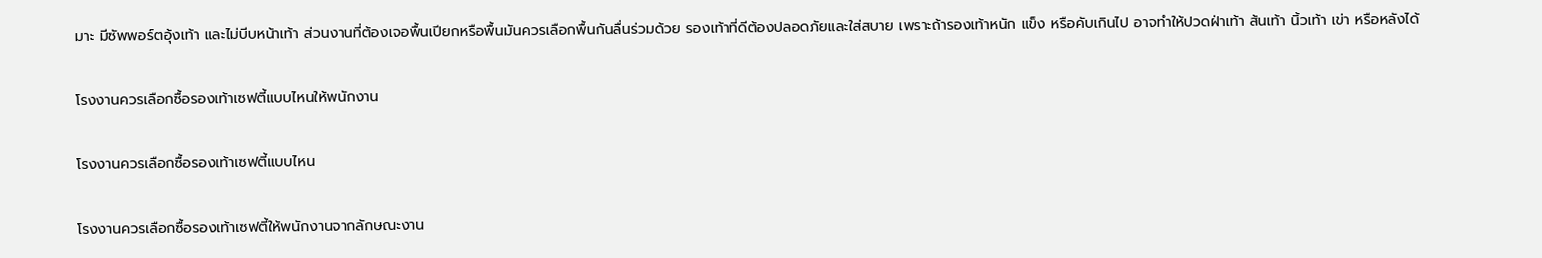มาะ มีซัพพอร์ตอุ้งเท้า และไม่บีบหน้าเท้า ส่วนงานที่ต้องเจอพื้นเปียกหรือพื้นมันควรเลือกพื้นกันลื่นร่วมด้วย รองเท้าที่ดีต้องปลอดภัยและใส่สบาย เพราะถ้ารองเท้าหนัก แข็ง หรือคับเกินไป อาจทำให้ปวดฝ่าเท้า ส้นเท้า นิ้วเท้า เข่า หรือหลังได้

โรงงานควรเลือกซื้อรองเท้าเซฟตี้แบบไหนให้พนักงาน

โรงงานควรเลือกซื้อรองเท้าเซฟตี้แบบไหน

โรงงานควรเลือกซื้อรองเท้าเซฟตี้ให้พนักงานจากลักษณะงาน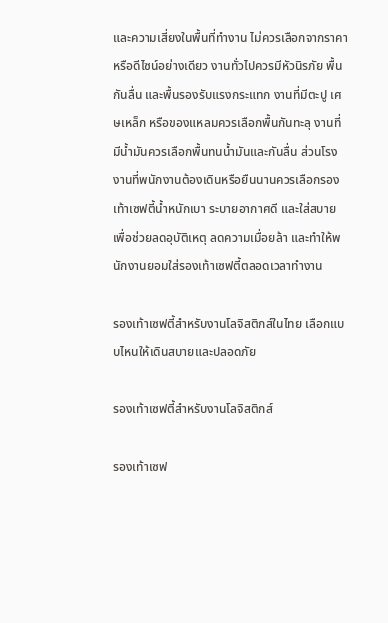และความเสี่ยงในพื้นที่ทำงาน ไม่ควรเลือกจากราคาหรือดีไซน์อย่างเดียว งานทั่วไปควรมีหัวนิรภัย พื้นกันลื่น และพื้นรองรับแรงกระแทก งานที่มีตะปู เศษเหล็ก หรือของแหลมควรเลือกพื้นกันทะลุ งานที่มีน้ำมันควรเลือกพื้นทนน้ำมันและกันลื่น ส่วนโรงงานที่พนักงานต้องเดินหรือยืนนานควรเลือกรองเท้าเซฟตี้น้ำหนักเบา ระบายอากาศดี และใส่สบาย เพื่อช่วยลดอุบัติเหตุ ลดความเมื่อยล้า และทำให้พนักงานยอมใส่รองเท้าเซฟตี้ตลอดเวลาทำงาน

รองเท้าเซฟตี้สำหรับงานโลจิสติกส์ในไทย เลือกแบบไหนให้เดินสบายและปลอดภัย

รองเท้าเซฟตี้สำหรับงานโลจิสติกส์

รองเท้าเซฟ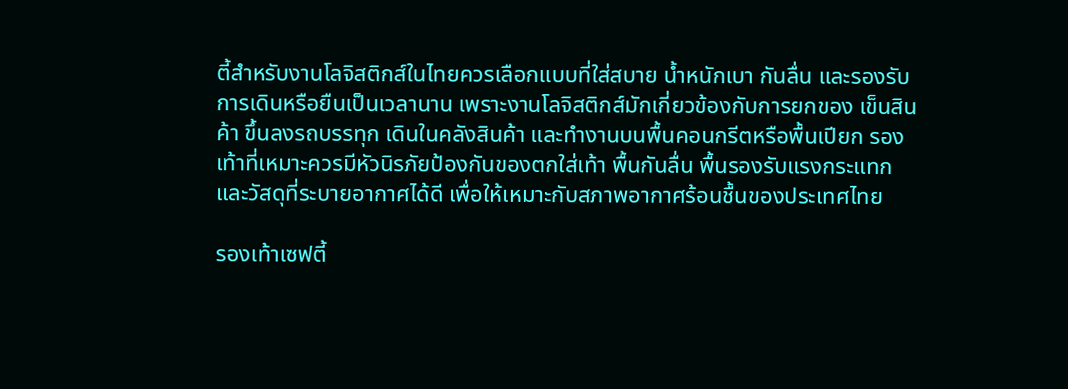ตี้สำหรับงานโลจิสติกส์ในไทยควรเลือกแบบที่ใส่สบาย น้ำหนักเบา กันลื่น และรองรับการเดินหรือยืนเป็นเวลานาน เพราะงานโลจิสติกส์มักเกี่ยวข้องกับการยกของ เข็นสินค้า ขึ้นลงรถบรรทุก เดินในคลังสินค้า และทำงานบนพื้นคอนกรีตหรือพื้นเปียก รองเท้าที่เหมาะควรมีหัวนิรภัยป้องกันของตกใส่เท้า พื้นกันลื่น พื้นรองรับแรงกระแทก และวัสดุที่ระบายอากาศได้ดี เพื่อให้เหมาะกับสภาพอากาศร้อนชื้นของประเทศไทย

รองเท้าเซฟตี้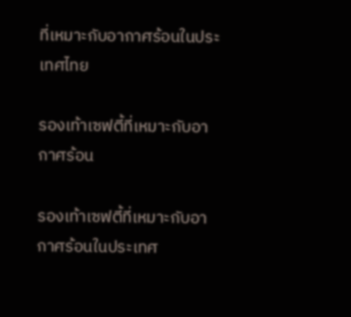ที่เหมาะกับอากาศร้อนในประเทศไทย

รองเท้าเซฟตี้ที่เหมาะกับอากาศร้อน

รองเท้าเซฟตี้ที่เหมาะกับอากาศร้อนในประเทศ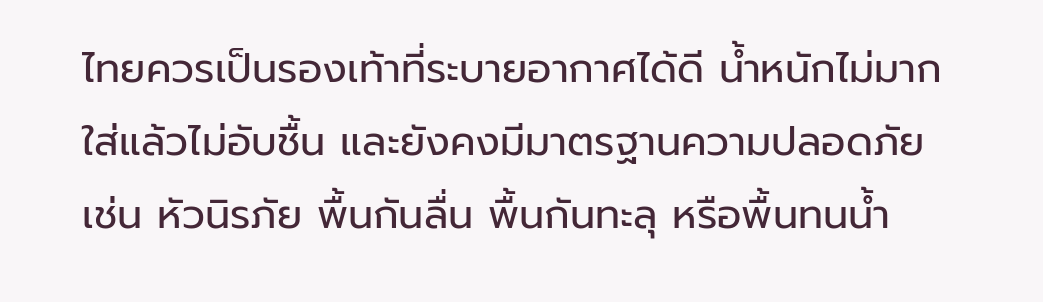ไทยควรเป็นรองเท้าที่ระบายอากาศได้ดี น้ำหนักไม่มาก ใส่แล้วไม่อับชื้น และยังคงมีมาตรฐานความปลอดภัย เช่น หัวนิรภัย พื้นกันลื่น พื้นกันทะลุ หรือพื้นทนน้ำ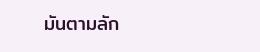มันตามลัก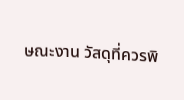ษณะงาน วัสดุที่ควรพิ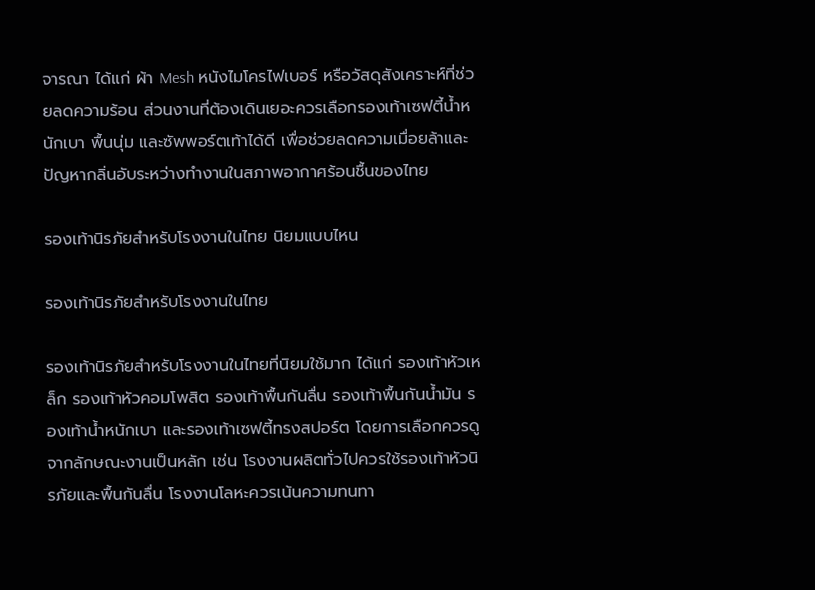จารณา ได้แก่ ผ้า Mesh หนังไมโครไฟเบอร์ หรือวัสดุสังเคราะห์ที่ช่วยลดความร้อน ส่วนงานที่ต้องเดินเยอะควรเลือกรองเท้าเซฟตี้น้ำหนักเบา พื้นนุ่ม และซัพพอร์ตเท้าได้ดี เพื่อช่วยลดความเมื่อยล้าและปัญหากลิ่นอับระหว่างทำงานในสภาพอากาศร้อนชื้นของไทย

รองเท้านิรภัยสำหรับโรงงานในไทย นิยมแบบไหน

รองเท้านิรภัยสำหรับโรงงานในไทย

รองเท้านิรภัยสำหรับโรงงานในไทยที่นิยมใช้มาก ได้แก่ รองเท้าหัวเหล็ก รองเท้าหัวคอมโพสิต รองเท้าพื้นกันลื่น รองเท้าพื้นกันน้ำมัน รองเท้าน้ำหนักเบา และรองเท้าเซฟตี้ทรงสปอร์ต โดยการเลือกควรดูจากลักษณะงานเป็นหลัก เช่น โรงงานผลิตทั่วไปควรใช้รองเท้าหัวนิรภัยและพื้นกันลื่น โรงงานโลหะควรเน้นความทนทา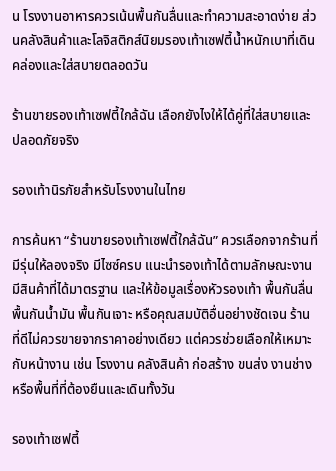น โรงงานอาหารควรเน้นพื้นกันลื่นและทำความสะอาดง่าย ส่วนคลังสินค้าและโลจิสติกส์นิยมรองเท้าเซฟตี้น้ำหนักเบาที่เดินคล่องและใส่สบายตลอดวัน

ร้านขายรองเท้าเซฟตี้ใกล้ฉัน เลือกยังไงให้ได้คู่ที่ใส่สบายและปลอดภัยจริง

รองเท้านิรภัยสำหรับโรงงานในไทย

การค้นหา “ร้านขายรองเท้าเซฟตี้ใกล้ฉัน” ควรเลือกจากร้านที่มีรุ่นให้ลองจริง มีไซซ์ครบ แนะนำรองเท้าได้ตามลักษณะงาน มีสินค้าที่ได้มาตรฐาน และให้ข้อมูลเรื่องหัวรองเท้า พื้นกันลื่น พื้นกันน้ำมัน พื้นกันเจาะ หรือคุณสมบัติอื่นอย่างชัดเจน ร้านที่ดีไม่ควรขายจากราคาอย่างเดียว แต่ควรช่วยเลือกให้เหมาะกับหน้างาน เช่น โรงงาน คลังสินค้า ก่อสร้าง ขนส่ง งานช่าง หรือพื้นที่ที่ต้องยืนและเดินทั้งวัน

รองเท้าเซฟตี้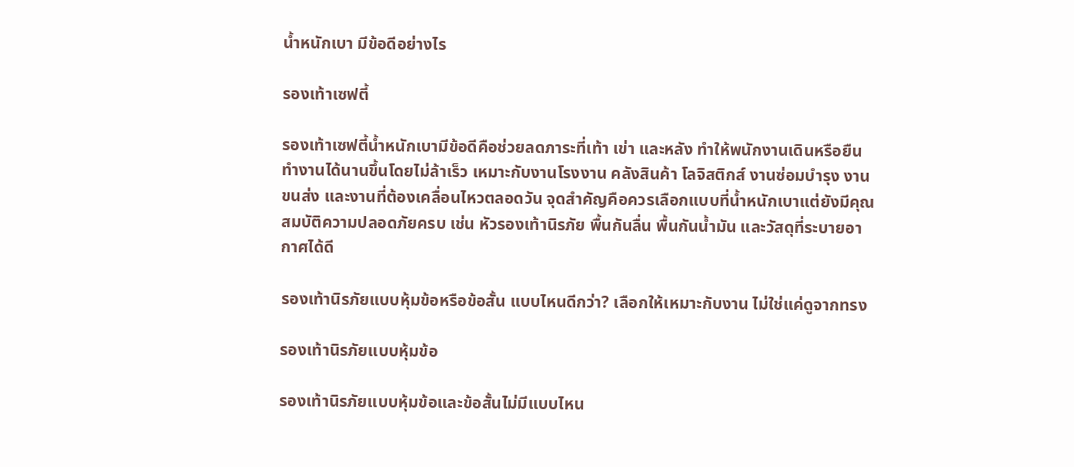น้ำหนักเบา มีข้อดีอย่างไร

รองเท้าเซฟตี้

รองเท้าเซฟตี้น้ำหนักเบามีข้อดีคือช่วยลดภาระที่เท้า เข่า และหลัง ทำให้พนักงานเดินหรือยืนทำงานได้นานขึ้นโดยไม่ล้าเร็ว เหมาะกับงานโรงงาน คลังสินค้า โลจิสติกส์ งานซ่อมบำรุง งานขนส่ง และงานที่ต้องเคลื่อนไหวตลอดวัน จุดสำคัญคือควรเลือกแบบที่น้ำหนักเบาแต่ยังมีคุณสมบัติความปลอดภัยครบ เช่น หัวรองเท้านิรภัย พื้นกันลื่น พื้นกันน้ำมัน และวัสดุที่ระบายอากาศได้ดี

รองเท้านิรภัยแบบหุ้มข้อหรือข้อสั้น แบบไหนดีกว่า? เลือกให้เหมาะกับงาน ไม่ใช่แค่ดูจากทรง

รองเท้านิรภัยแบบหุ้มข้อ

รองเท้านิรภัยแบบหุ้มข้อและข้อสั้นไม่มีแบบไหน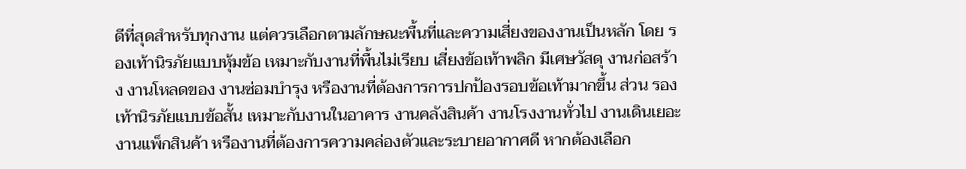ดีที่สุดสำหรับทุกงาน แต่ควรเลือกตามลักษณะพื้นที่และความเสี่ยงของงานเป็นหลัก โดย รองเท้านิรภัยแบบหุ้มข้อ เหมาะกับงานที่พื้นไม่เรียบ เสี่ยงข้อเท้าพลิก มีเศษวัสดุ งานก่อสร้าง งานโหลดของ งานซ่อมบำรุง หรืองานที่ต้องการการปกป้องรอบข้อเท้ามากขึ้น ส่วน รองเท้านิรภัยแบบข้อสั้น เหมาะกับงานในอาคาร งานคลังสินค้า งานโรงงานทั่วไป งานเดินเยอะ งานแพ็กสินค้า หรืองานที่ต้องการความคล่องตัวและระบายอากาศดี หากต้องเลือก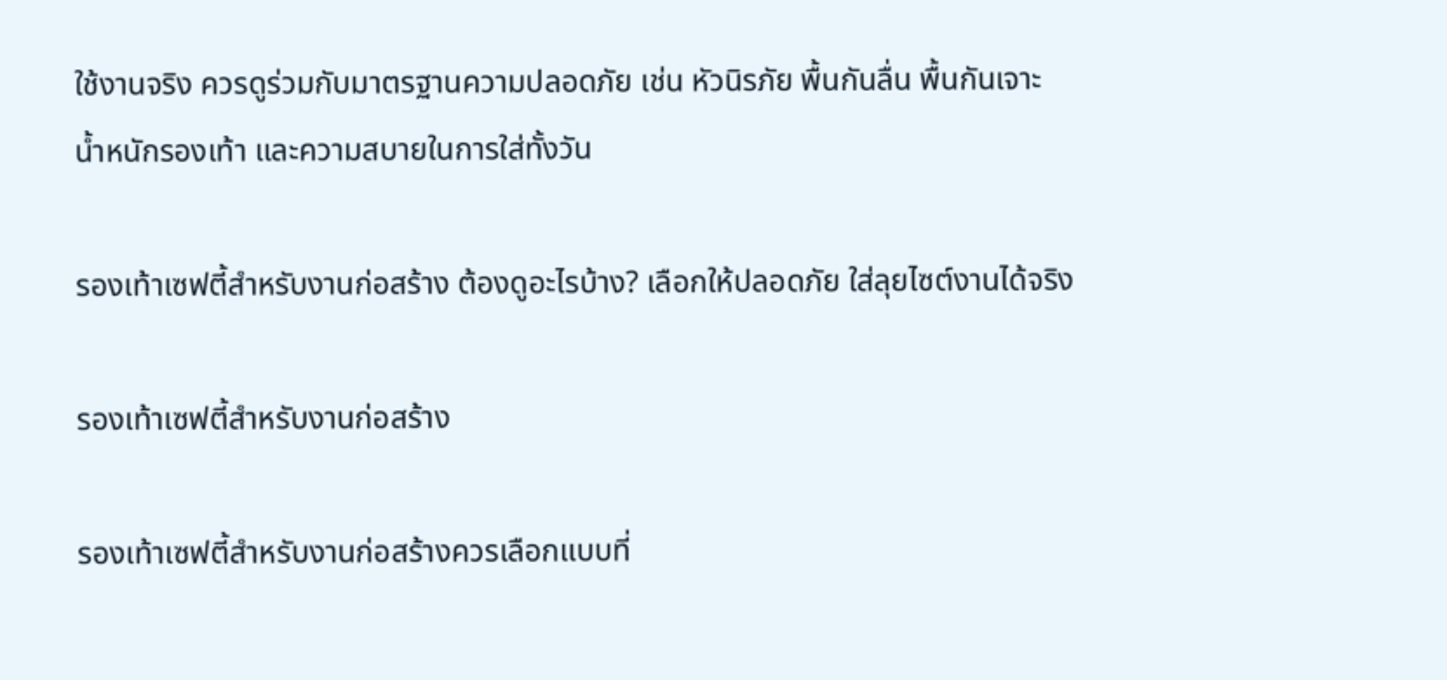ใช้งานจริง ควรดูร่วมกับมาตรฐานความปลอดภัย เช่น หัวนิรภัย พื้นกันลื่น พื้นกันเจาะ น้ำหนักรองเท้า และความสบายในการใส่ทั้งวัน

รองเท้าเซฟตี้สำหรับงานก่อสร้าง ต้องดูอะไรบ้าง? เลือกให้ปลอดภัย ใส่ลุยไซต์งานได้จริง

รองเท้าเซฟตี้สำหรับงานก่อสร้าง

รองเท้าเซฟตี้สำหรับงานก่อสร้างควรเลือกแบบที่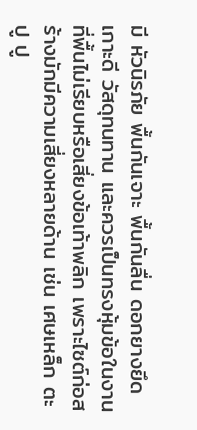มี หัวนิรภัย พื้นกันเจาะ พื้นกันลื่น ดอกยางยึดเกาะดี วัสดุทนทาน และควรเป็นทรงหุ้มข้อในงานที่พื้นไม่เรียบหรือเสี่ยงข้อเท้าพลิก เพราะไซต์ก่อสร้างมักมีความเสี่ยงหลายด้าน เช่น เศษเหล็ก ตะปู ปู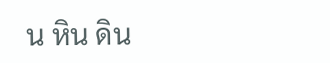น หิน ดิน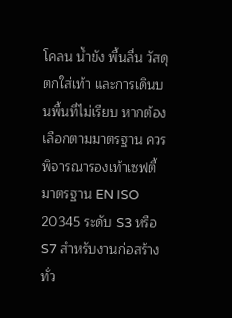โคลน น้ำขัง พื้นลื่น วัสดุตกใส่เท้า และการเดินบนพื้นที่ไม่เรียบ หากต้องเลือกตามมาตรฐาน ควรพิจารณารองเท้าเซฟตี้มาตรฐาน EN ISO 20345 ระดับ S3 หรือ S7 สำหรับงานก่อสร้างทั่ว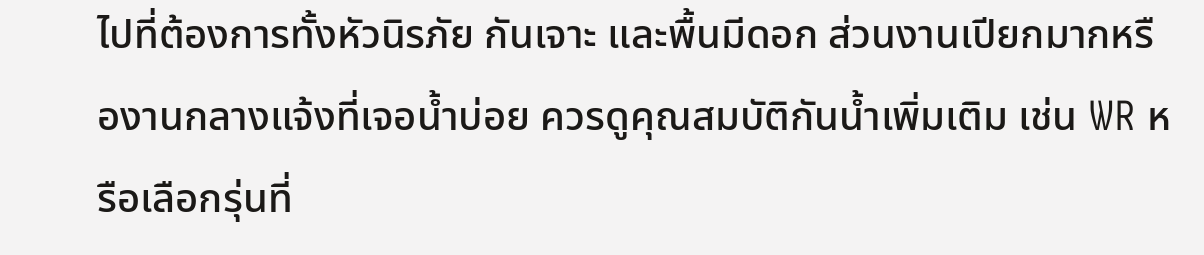ไปที่ต้องการทั้งหัวนิรภัย กันเจาะ และพื้นมีดอก ส่วนงานเปียกมากหรืองานกลางแจ้งที่เจอน้ำบ่อย ควรดูคุณสมบัติกันน้ำเพิ่มเติม เช่น WR หรือเลือกรุ่นที่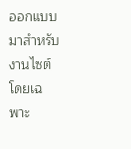ออกแบบมาสำหรับงานไซต์โดยเฉพาะ